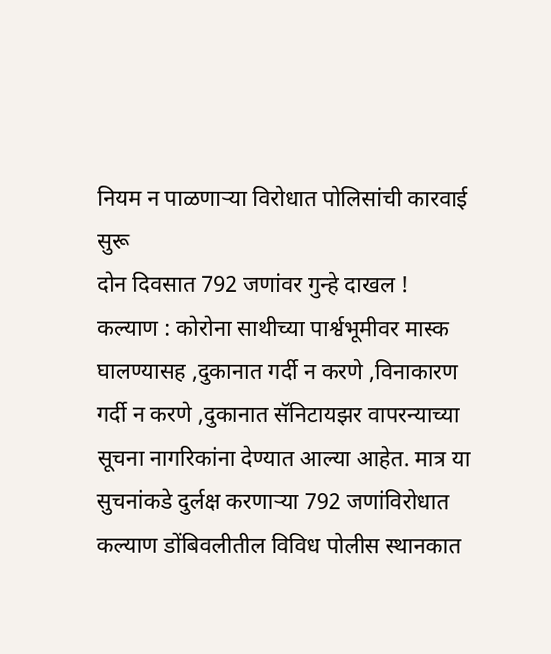नियम न पाळणाऱ्या विरोधात पोलिसांची कारवाई सुरू
दोन दिवसात 792 जणांवर गुन्हे दाखल !
कल्याण : कोरोना साथीच्या पार्श्वभूमीवर मास्क घालण्यासह ,दुकानात गर्दी न करणे ,विनाकारण गर्दी न करणे ,दुकानात सॅनिटायझर वापरन्याच्या सूचना नागरिकांना देण्यात आल्या आहेत. मात्र या सुचनांकडे दुर्लक्ष करणाऱ्या 792 जणांविरोधात कल्याण डोंबिवलीतील विविध पोलीस स्थानकात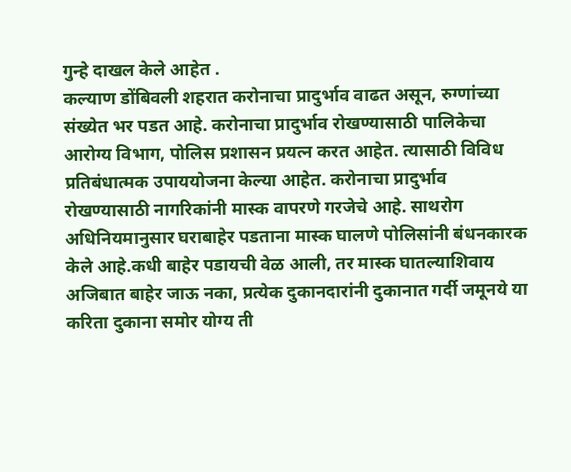गुन्हे दाखल केले आहेत .
कल्याण डोंबिवली शहरात करोनाचा प्रादुर्भाव वाढत असून, रुग्णांच्या संख्येत भर पडत आहे. करोनाचा प्रादुर्भाव रोखण्यासाठी पालिकेचा आरोग्य विभाग, पोलिस प्रशासन प्रयत्न करत आहेत. त्यासाठी विविध प्रतिबंधात्मक उपाययोजना केल्या आहेत. करोनाचा प्रादुर्भाव रोखण्यासाठी नागरिकांनी मास्क वापरणे गरजेचे आहे. साथरोग अधिनियमानुसार घराबाहेर पडताना मास्क घालणे पोलिसांनी बंधनकारक केले आहे.कधी बाहेर पडायची वेळ आली, तर मास्क घातल्याशिवाय अजिबात बाहेर जाऊ नका, प्रत्येक दुकानदारांनी दुकानात गर्दी जमूनये या करिता दुकाना समोर योग्य ती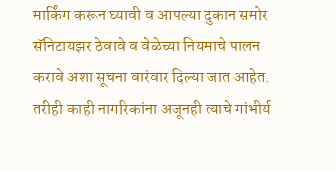मार्किंग करून घ्यावी व आपल्या दुकान समोर सॅनिटायझर ठेवावे व वेळेच्या नियमाचे पालन करावे अशा सूचना वारंवार दिल्या जात आहेत. तरीही काही नागरिकांना अजूनही त्याचे गांभीर्य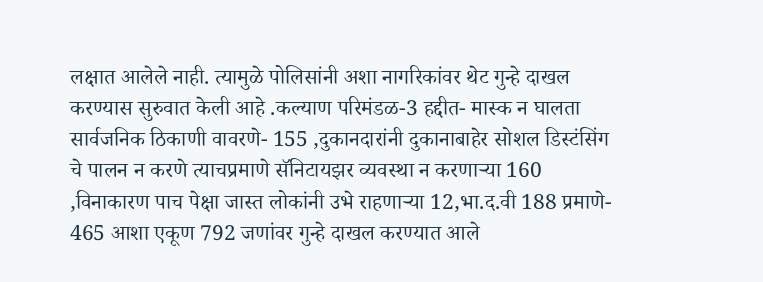लक्षात आलेले नाही. त्यामुळे पोलिसांनी अशा नागरिकांवर थेट गुन्हे दाखल करण्यास सुरुवात केली आहे .कल्याण परिमंडळ-3 हद्दीत- मास्क न घालता सार्वजनिक ठिकाणी वावरणे- 155 ,दुकानदारांनी दुकानाबाहेर सोशल डिस्टंसिंग चे पालन न करणे त्याचप्रमाणे सॅनिटायझर व्यवस्था न करणाऱ्या 160 ,विनाकारण पाच पेक्षा जास्त लोकांनी उभे राहणाऱ्या 12,भा.द.वी 188 प्रमाणे- 465 आशा एकूण 792 जणांवर गुन्हे दाखल करण्यात आले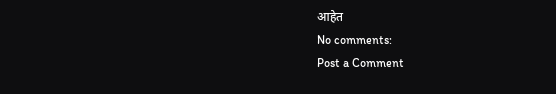आहेत
No comments:
Post a Comment